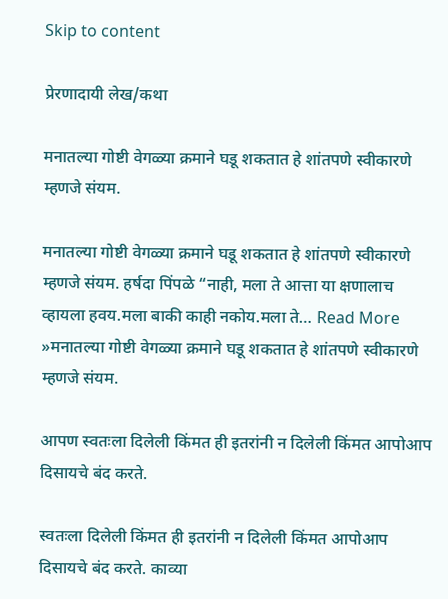Skip to content

प्रेरणादायी लेख/कथा

मनातल्या गोष्टी वेगळ्या क्रमाने घडू शकतात हे शांतपणे स्वीकारणे म्हणजे संयम.

मनातल्या गोष्टी वेगळ्या क्रमाने घडू शकतात हे शांतपणे स्वीकारणे म्हणजे संयम. हर्षदा पिंपळे “नाही, मला ते आत्ता या क्षणालाच व्हायला हवय.मला बाकी काही नकोय.मला ते… Read More »मनातल्या गोष्टी वेगळ्या क्रमाने घडू शकतात हे शांतपणे स्वीकारणे म्हणजे संयम.

आपण स्वतःला दिलेली किंमत ही इतरांनी न दिलेली किंमत आपोआप दिसायचे बंद करते.

स्वतःला दिलेली किंमत ही इतरांनी न दिलेली किंमत आपोआप दिसायचे बंद करते. काव्या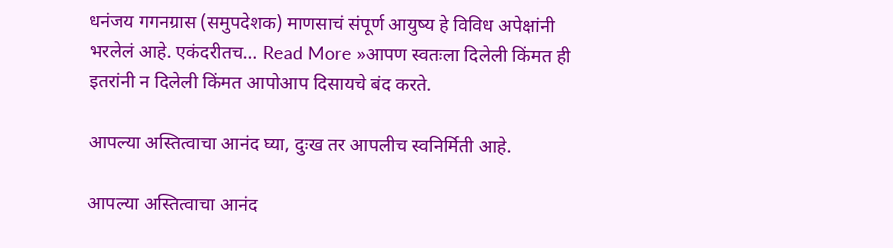धनंजय गगनग्रास (समुपदेशक) माणसाचं संपूर्ण आयुष्य हे विविध अपेक्षांनी भरलेलं आहे. एकंदरीतच… Read More »आपण स्वतःला दिलेली किंमत ही इतरांनी न दिलेली किंमत आपोआप दिसायचे बंद करते.

आपल्या अस्तित्वाचा आनंद घ्या, दुःख तर आपलीच स्वनिर्मिती आहे.

आपल्या अस्तित्वाचा आनंद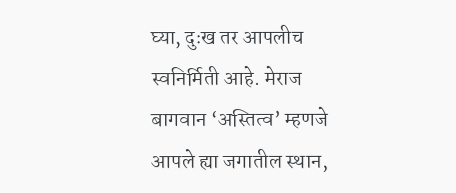घ्या, दुःख तर आपलीच स्वनिर्मिती आहे. मेराज बागवान ‘अस्तित्व’ म्हणजे आपले ह्या जगातील स्थान,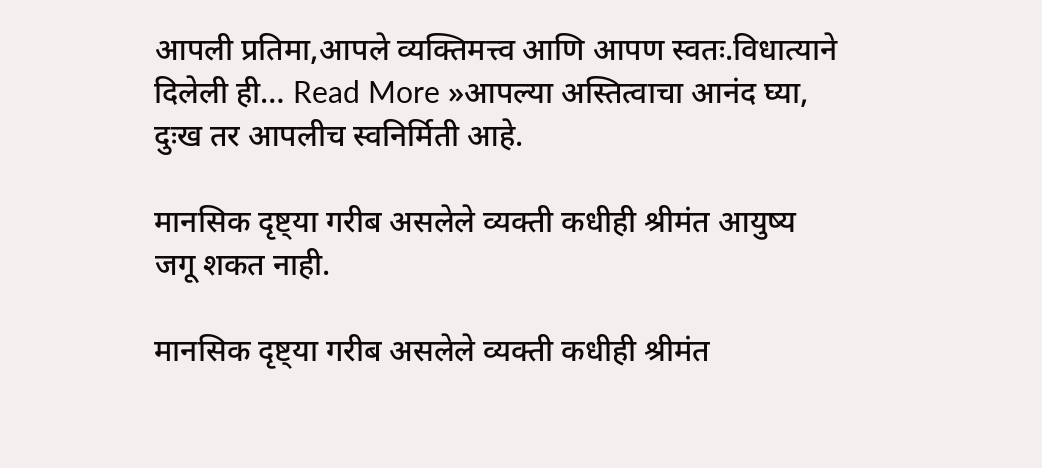आपली प्रतिमा,आपले व्यक्तिमत्त्व आणि आपण स्वतः.विधात्याने दिलेली ही… Read More »आपल्या अस्तित्वाचा आनंद घ्या, दुःख तर आपलीच स्वनिर्मिती आहे.

मानसिक दृष्ट्या गरीब असलेले व्यक्ती कधीही श्रीमंत आयुष्य जगू शकत नाही.

मानसिक दृष्ट्या गरीब असलेले व्यक्ती कधीही श्रीमंत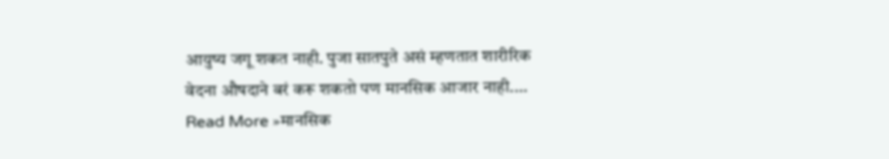आयुष्य जगू शकत नाही. पुजा सातपुते असं म्हणतात शारीरिक वेदना औषदाने बरं करू शकतो पण मानसिक आजार नाही.… Read More »मानसिक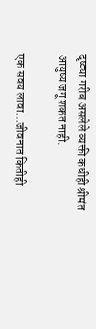दृष्ट्या गरीब असलेले व्यक्ती कधीही श्रीमंत आयुष्य जगू शकत नाही.

एक सवय लावा…जीवनात कितीही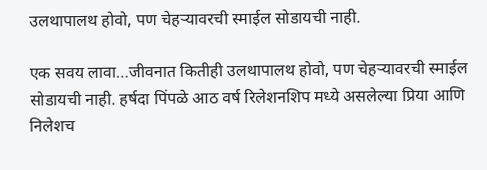उलथापालथ होवो, पण चेहऱ्यावरची स्माईल सोडायची नाही.

एक सवय लावा…जीवनात कितीही उलथापालथ होवो, पण चेहऱ्यावरची स्माईल सोडायची नाही. हर्षदा पिंपळे आठ वर्ष रिलेशनशिप मध्ये असलेल्या प्रिया आणि निलेशच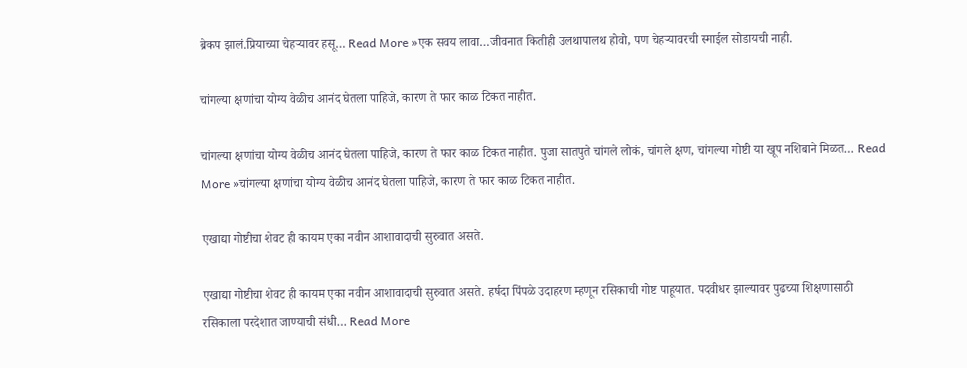ब्रेकप झालं.प्रियाच्या चेहऱ्यावर हसू… Read More »एक सवय लावा…जीवनात कितीही उलथापालथ होवो, पण चेहऱ्यावरची स्माईल सोडायची नाही.

चांगल्या क्षणांचा योग्य वेळीच आनंद घेतला पाहिजे, कारण ते फार काळ टिकत नाहीत.

चांगल्या क्षणांचा योग्य वेळीच आनंद घेतला पाहिजे, कारण ते फार काळ टिकत नाहीत. पुजा सातपुते चांगले लोकं, चांगले क्षण, चांगल्या गोष्टी या खूप नशिबाने मिळत… Read More »चांगल्या क्षणांचा योग्य वेळीच आनंद घेतला पाहिजे, कारण ते फार काळ टिकत नाहीत.

एखाद्या गोष्टीचा शेवट ही कायम एका नवीन आशावादाची सुरुवात असते.

एखाद्या गोष्टीचा शेवट ही कायम एका नवीन आशावादाची सुरुवात असते. हर्षदा पिंपळे उदाहरण म्हणून रसिकाची गोष्ट पाहूयात. पदवीधर झाल्यावर पुढच्या शिक्षणासाठी रसिकाला परदेशात जाण्याची संधी… Read More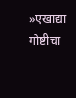»एखाद्या गोष्टीचा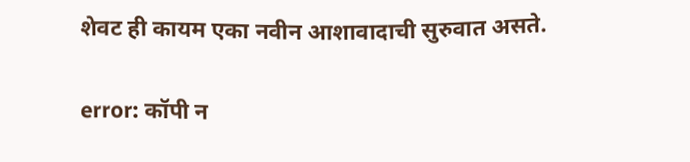शेवट ही कायम एका नवीन आशावादाची सुरुवात असते.

error: कॉपी न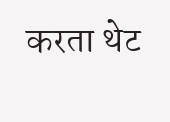करता थेट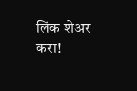लिंक शेअर करा!